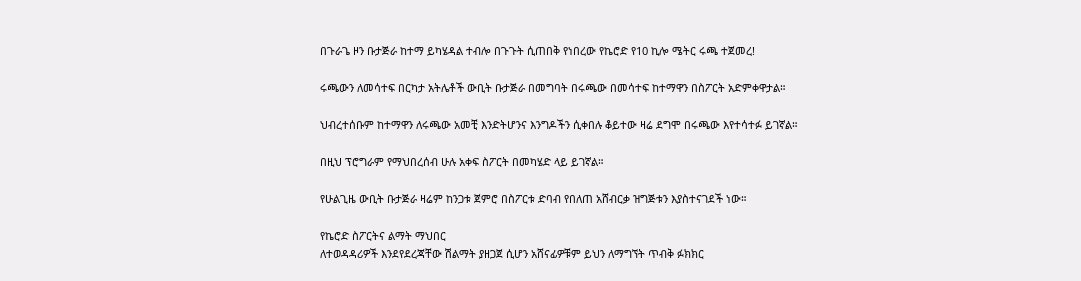በጉራጌ ዞን ቡታጅራ ከተማ ይካሄዳል ተብሎ በጉጉት ሲጠበቅ የነበረው የኬሮድ የ10 ኪሎ ሜትር ሩጫ ተጀመረ!

ሩጫውን ለመሳተፍ በርካታ አትሌቶች ውቢት ቡታጅራ በመግባት በሩጫው በመሳተፍ ከተማዋን በስፖርት አድምቀዋታል።

ህብረተሰቡም ከተማዋን ለሩጫው አመቺ እንድትሆንና እንግዶችን ሲቀበሉ ቆይተው ዛሬ ደግሞ በሩጫው እየተሳተፉ ይገኛል።

በዚህ ፕሮግራም የማህበረሰብ ሁሉ አቀፍ ስፖርት በመካሄድ ላይ ይገኛል።

የሁልጊዜ ውቢት ቡታጅራ ዛሬም ከንጋቱ ጀምሮ በስፖርቱ ድባብ የበለጠ አሸብርቃ ዝግጅቱን እያስተናገደች ነው።

የኬሮድ ስፖርትና ልማት ማህበር
ለተወዳዳሪዎች እንደየደረጃቸው ሽልማት ያዘጋጀ ሲሆን አሸናፊዎቹም ይህን ለማግኘት ጥብቅ ፉክክር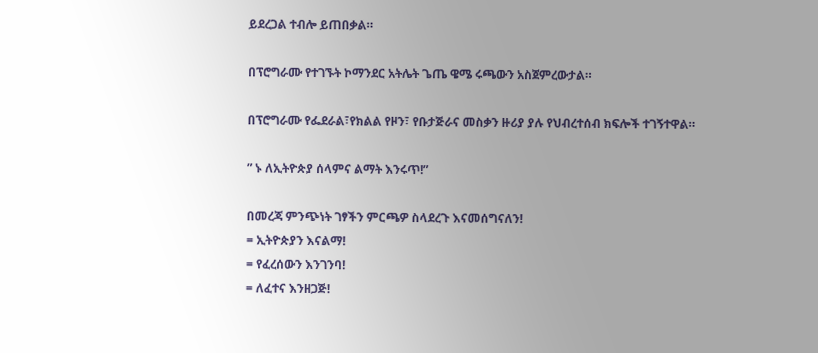ይደረጋል ተብሎ ይጠበቃል።

በፕሮግራሙ የተገኙት ኮማንደር አትሌት ጌጤ ዌሜ ሩጫውን አስጀምረውታል።

በፕሮግራሙ የፌደራል፣የክልል የዞን፣ የቡታጅራና መስቃን ዙሪያ ያሉ የህብረተሰብ ክፍሎች ተገኝተዋል።

” ኑ ለኢትዮጵያ ሰላምና ልማት እንሩጥ!”

በመረጃ ምንጭነት ገፃችን ምርጫዎ ስላደረጉ እናመሰግናለን!
= ኢትዮጵያን እናልማ!
= የፈረሰውን እንገንባ!
= ለፈተና እንዘጋጅ!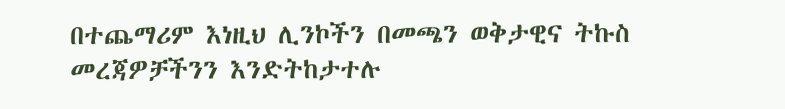በተጨማሪም እነዚህ ሊንኮችን በመጫን ወቅታዊና ትኩስ መረጃዎቻችንን እንድትከታተሉ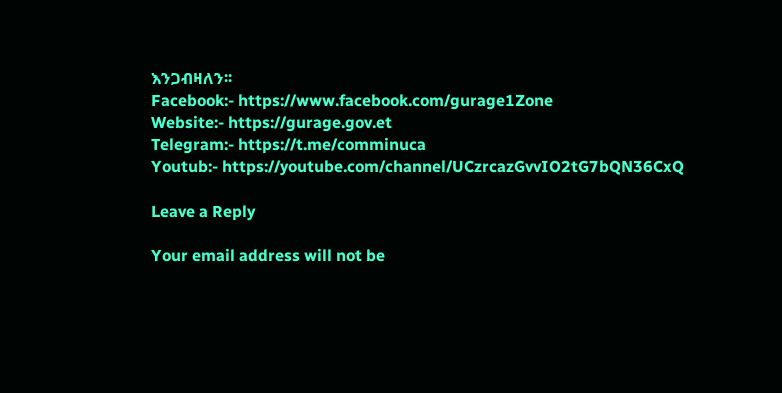እንጋብዛለን፡፡
Facebook:- https://www.facebook.com/gurage1Zone
Website:- https://gurage.gov.et
Telegram:- https://t.me/comminuca
Youtub:- https://youtube.com/channel/UCzrcazGvvIO2tG7bQN36CxQ

Leave a Reply

Your email address will not be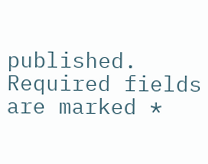published. Required fields are marked *